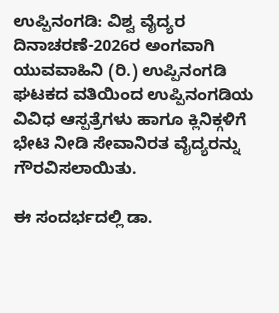ಉಪ್ಪಿನಂಗಡಿ: ವಿಶ್ವ ವೈದ್ಯರ ದಿನಾಚರಣೆ-2026ರ ಅಂಗವಾಗಿ ಯುವವಾಹಿನಿ (ರಿ.) ಉಪ್ಪಿನಂಗಡಿ ಘಟಕದ ವತಿಯಿಂದ ಉಪ್ಪಿನಂಗಡಿಯ ವಿವಿಧ ಆಸ್ಪತ್ರೆಗಳು ಹಾಗೂ ಕ್ಲಿನಿಕ್ಗಳಿಗೆ ಭೇಟಿ ನೀಡಿ ಸೇವಾನಿರತ ವೈದ್ಯರನ್ನು ಗೌರವಿಸಲಾಯಿತು.

ಈ ಸಂದರ್ಭದಲ್ಲಿ ಡಾ.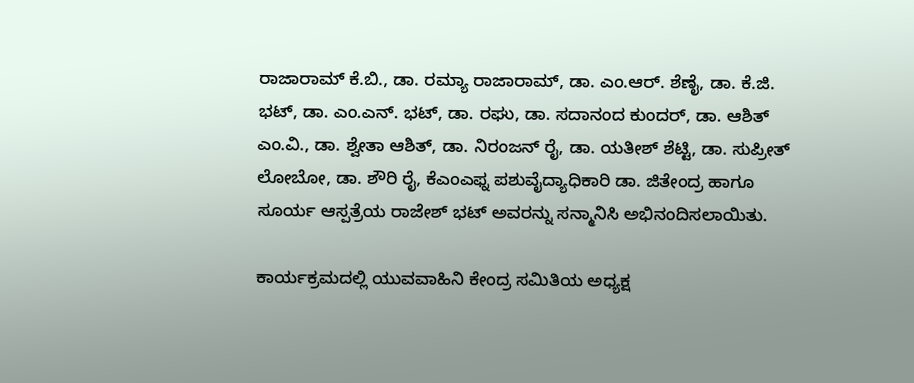ರಾಜಾರಾಮ್ ಕೆ.ಬಿ., ಡಾ. ರಮ್ಯಾ ರಾಜಾರಾಮ್, ಡಾ. ಎಂ.ಆರ್. ಶೆಣೈ, ಡಾ. ಕೆ.ಜಿ. ಭಟ್, ಡಾ. ಎಂ.ಎನ್. ಭಟ್, ಡಾ. ರಘು, ಡಾ. ಸದಾನಂದ ಕುಂದರ್, ಡಾ. ಆಶಿತ್ ಎಂ.ವಿ., ಡಾ. ಶ್ವೇತಾ ಆಶಿತ್, ಡಾ. ನಿರಂಜನ್ ರೈ, ಡಾ. ಯತೀಶ್ ಶೆಟ್ಟಿ, ಡಾ. ಸುಪ್ರೀತ್ ಲೋಬೋ, ಡಾ. ಶೌರಿ ರೈ, ಕೆಎಂಎಫ್ನ ಪಶುವೈದ್ಯಾಧಿಕಾರಿ ಡಾ. ಜಿತೇಂದ್ರ ಹಾಗೂ ಸೂರ್ಯ ಆಸ್ಪತ್ರೆಯ ರಾಜೇಶ್ ಭಟ್ ಅವರನ್ನು ಸನ್ಮಾನಿಸಿ ಅಭಿನಂದಿಸಲಾಯಿತು.

ಕಾರ್ಯಕ್ರಮದಲ್ಲಿ ಯುವವಾಹಿನಿ ಕೇಂದ್ರ ಸಮಿತಿಯ ಅಧ್ಯಕ್ಷ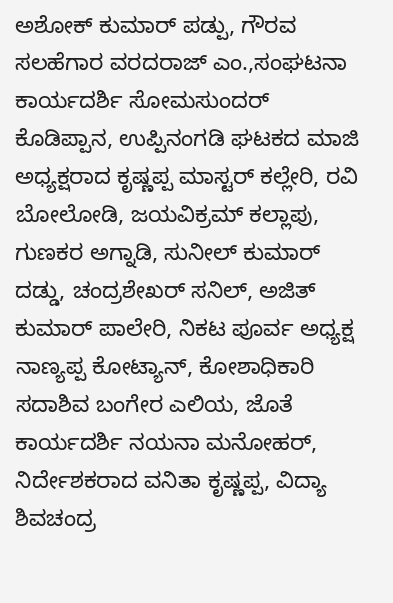ಅಶೋಕ್ ಕುಮಾರ್ ಪಡ್ಪು, ಗೌರವ ಸಲಹೆಗಾರ ವರದರಾಜ್ ಎಂ.,ಸಂಘಟನಾ ಕಾರ್ಯದರ್ಶಿ ಸೋಮಸುಂದರ್ ಕೊಡಿಪ್ಪಾನ, ಉಪ್ಪಿನಂಗಡಿ ಘಟಕದ ಮಾಜಿ ಅಧ್ಯಕ್ಷರಾದ ಕೃಷ್ಣಪ್ಪ ಮಾಸ್ಟರ್ ಕಲ್ಲೇರಿ, ರವಿ ಬೋಲೋಡಿ, ಜಯವಿಕ್ರಮ್ ಕಲ್ಲಾಪು, ಗುಣಕರ ಅಗ್ನಾಡಿ, ಸುನೀಲ್ ಕುಮಾರ್ ದಡ್ಡು, ಚಂದ್ರಶೇಖರ್ ಸನಿಲ್, ಅಜಿತ್ ಕುಮಾರ್ ಪಾಲೇರಿ, ನಿಕಟ ಪೂರ್ವ ಅಧ್ಯಕ್ಷ ನಾಣ್ಯಪ್ಪ ಕೋಟ್ಯಾನ್, ಕೋಶಾಧಿಕಾರಿ ಸದಾಶಿವ ಬಂಗೇರ ಎಲಿಯ, ಜೊತೆ ಕಾರ್ಯದರ್ಶಿ ನಯನಾ ಮನೋಹರ್, ನಿರ್ದೇಶಕರಾದ ವನಿತಾ ಕೃಷ್ಣಪ್ಪ, ವಿದ್ಯಾ ಶಿವಚಂದ್ರ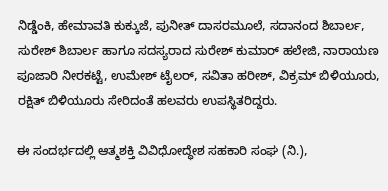ನಿಡ್ಡೆಂಕಿ, ಹೇಮಾವತಿ ಕುಕ್ಕುಜೆ, ಪುನೀತ್ ದಾಸರಮೂಲೆ, ಸದಾನಂದ ಶಿಬಾರ್ಲ, ಸುರೇಶ್ ಶಿಬಾರ್ಲ ಹಾಗೂ ಸದಸ್ಯರಾದ ಸುರೇಶ್ ಕುಮಾರ್ ಹಲೇಜಿ, ನಾರಾಯಣ ಪೂಜಾರಿ ನೀರಕಟ್ಟೆ, ಉಮೇಶ್ ಟೈಲರ್, ಸವಿತಾ ಹರೀಶ್, ವಿಕ್ರಮ್ ಬಿಳಿಯೂರು, ರಕ್ಷಿತ್ ಬಿಳಿಯೂರು ಸೇರಿದಂತೆ ಹಲವರು ಉಪಸ್ಥಿತರಿದ್ದರು.

ಈ ಸಂದರ್ಭದಲ್ಲಿ ಆತ್ಮಶಕ್ತಿ ವಿವಿಧೋದ್ಧೇಶ ಸಹಕಾರಿ ಸಂಘ (ನಿ.),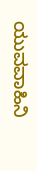ಯುವವಾಹಿನಿ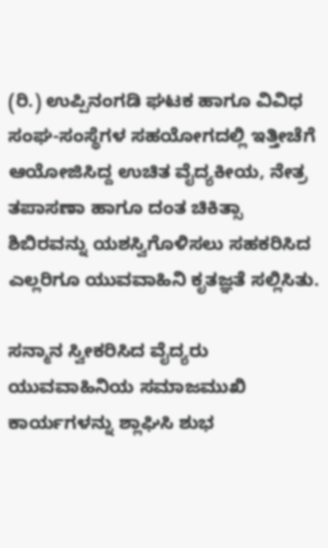(ರಿ.) ಉಪ್ಪಿನಂಗಡಿ ಘಟಕ ಹಾಗೂ ವಿವಿಧ ಸಂಘ-ಸಂಸ್ಥೆಗಳ ಸಹಯೋಗದಲ್ಲಿ ಇತ್ತೀಚೆಗೆ ಆಯೋಜಿಸಿದ್ದ ಉಚಿತ ವೈದ್ಯಕೀಯ, ನೇತ್ರ ತಪಾಸಣಾ ಹಾಗೂ ದಂತ ಚಿಕಿತ್ಸಾ ಶಿಬಿರವನ್ನು ಯಶಸ್ವಿಗೊಳಿಸಲು ಸಹಕರಿಸಿದ ಎಲ್ಲರಿಗೂ ಯುವವಾಹಿನಿ ಕೃತಜ್ಞತೆ ಸಲ್ಲಿಸಿತು.

ಸನ್ಮಾನ ಸ್ವೀಕರಿಸಿದ ವೈದ್ಯರು ಯುವವಾಹಿನಿಯ ಸಮಾಜಮುಖಿ ಕಾರ್ಯಗಳನ್ನು ಶ್ಲಾಘಿಸಿ ಶುಭ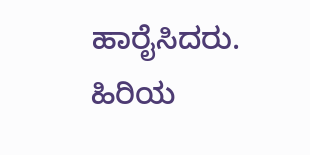ಹಾರೈಸಿದರು. ಹಿರಿಯ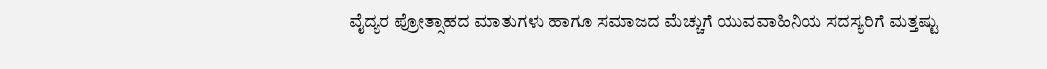ವೈದ್ಯರ ಪ್ರೋತ್ಸಾಹದ ಮಾತುಗಳು ಹಾಗೂ ಸಮಾಜದ ಮೆಚ್ಚುಗೆ ಯುವವಾಹಿನಿಯ ಸದಸ್ಯರಿಗೆ ಮತ್ತಷ್ಟು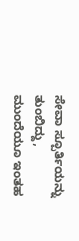ಸೇವಾ ಸ್ಪೂರ್ತಿಯನ್ನು ತುಂಬಿದ್ದು, ಮುಂದೆಯೂ ಇಂತಹ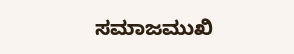ಸಮಾಜಮುಖಿ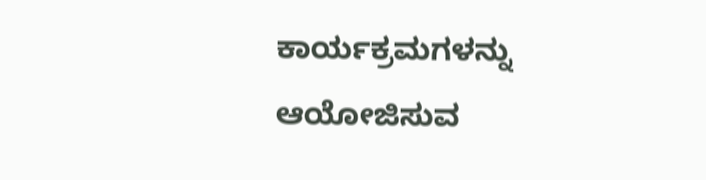ಕಾರ್ಯಕ್ರಮಗಳನ್ನು ಆಯೋಜಿಸುವ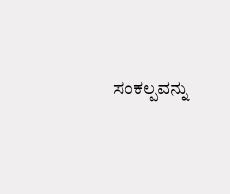ಸಂಕಲ್ಪವನ್ನು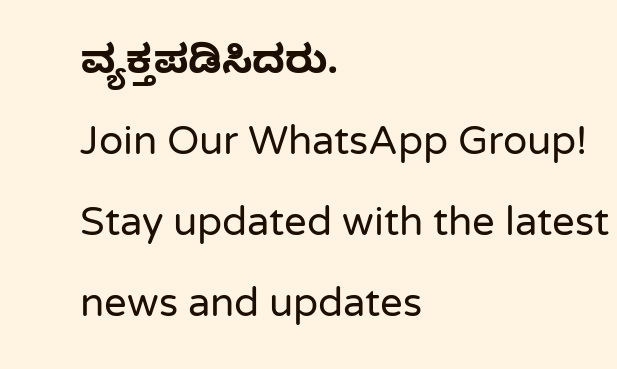ವ್ಯಕ್ತಪಡಿಸಿದರು.
Join Our WhatsApp Group!
Stay updated with the latest news and updates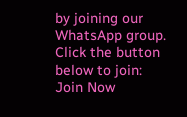by joining our WhatsApp group. Click the button below to join:
Join Now